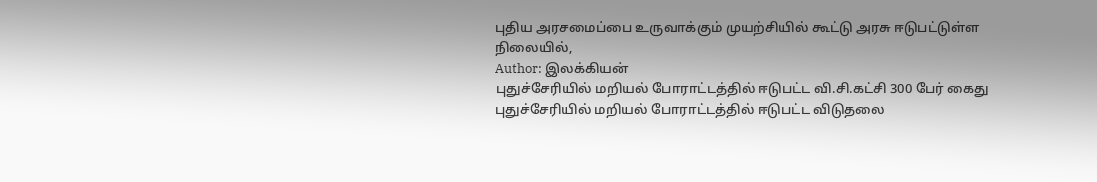புதிய அரசமைப்பை உருவாக்கும் முயற்சியில் கூட்டு அரசு ஈடுபட்டுள்ள நிலையில்,
Author: இலக்கியன்
புதுச்சேரியில் மறியல் போராட்டத்தில் ஈடுபட்ட வி.சி.கட்சி 300 பேர் கைது
புதுச்சேரியில் மறியல் போராட்டத்தில் ஈடுபட்ட விடுதலை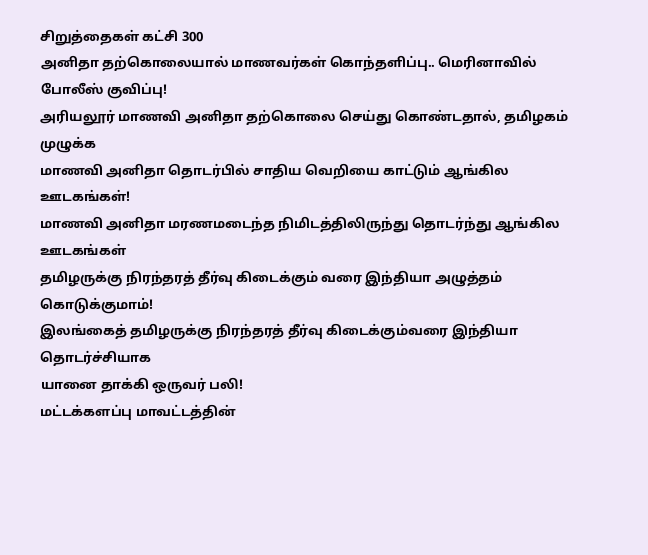சிறுத்தைகள் கட்சி 300
அனிதா தற்கொலையால் மாணவர்கள் கொந்தளிப்பு.. மெரினாவில் போலீஸ் குவிப்பு!
அரியலூர் மாணவி அனிதா தற்கொலை செய்து கொண்டதால், தமிழகம் முழுக்க
மாணவி அனிதா தொடர்பில் சாதிய வெறியை காட்டும் ஆங்கில ஊடகங்கள்!
மாணவி அனிதா மரணமடைந்த நிமிடத்திலிருந்து தொடர்ந்து ஆங்கில ஊடகங்கள்
தமிழருக்கு நிரந்தரத் தீர்வு கிடைக்கும் வரை இந்தியா அழுத்தம் கொடுக்குமாம்!
இலங்கைத் தமிழருக்கு நிரந்தரத் தீர்வு கிடைக்கும்வரை இந்தியா தொடர்ச்சியாக
யானை தாக்கி ஒருவர் பலி!
மட்டக்களப்பு மாவட்டத்தின்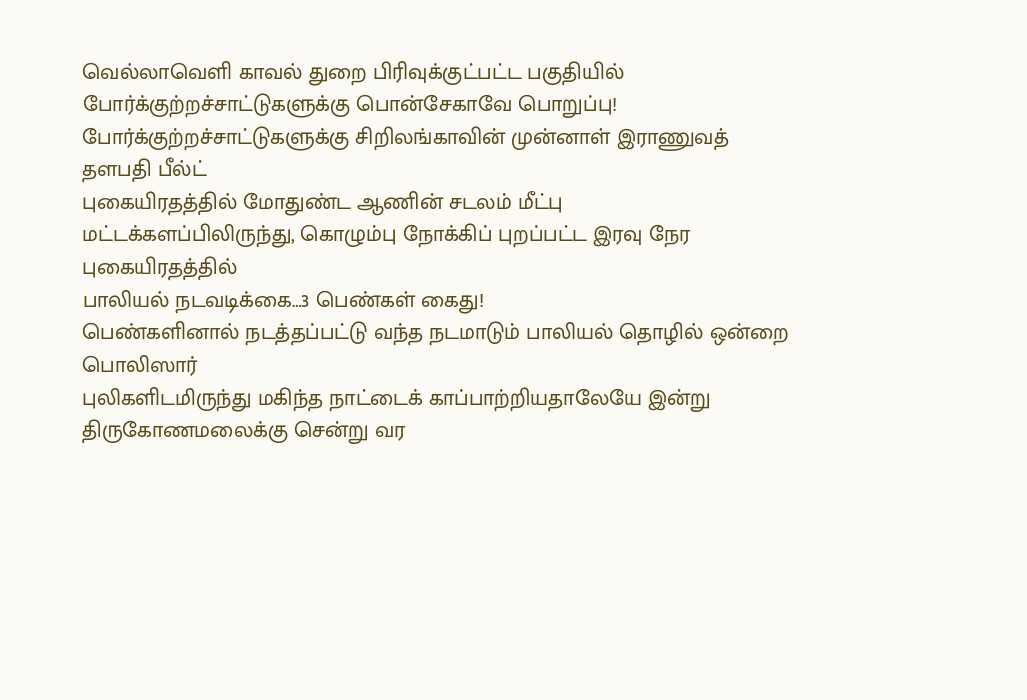வெல்லாவெளி காவல் துறை பிரிவுக்குட்பட்ட பகுதியில்
போர்க்குற்றச்சாட்டுகளுக்கு பொன்சேகாவே பொறுப்பு!
போர்க்குற்றச்சாட்டுகளுக்கு சிறிலங்காவின் முன்னாள் இராணுவத் தளபதி பீல்ட்
புகையிரதத்தில் மோதுண்ட ஆணின் சடலம் மீட்பு
மட்டக்களப்பிலிருந்து, கொழும்பு நோக்கிப் புறப்பட்ட இரவு நேர புகையிரதத்தில்
பாலியல் நடவடிக்கை…3 பெண்கள் கைது!
பெண்களினால் நடத்தப்பட்டு வந்த நடமாடும் பாலியல் தொழில் ஒன்றை பொலிஸார்
புலிகளிடமிருந்து மகிந்த நாட்டைக் காப்பாற்றியதாலேயே இன்று திருகோணமலைக்கு சென்று வர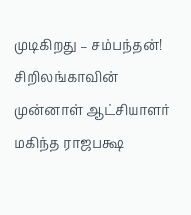முடிகிறது – சம்பந்தன்!
சிறிலங்காவின் முன்னாள் ஆட்சியாளர் மகிந்த ராஜபக்ஷ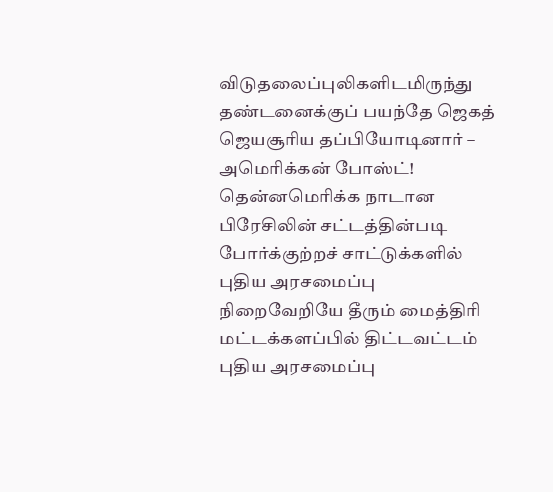விடுதலைப்புலிகளிடமிருந்து
தண்டனைக்குப் பயந்தே ஜெகத் ஜெயசூரிய தப்பியோடினார் – அமெரிக்கன் போஸ்ட்!
தென்னமெரிக்க நாடான பிரேசிலின் சட்டத்தின்படி போர்க்குற்றச் சாட்டுக்களில்
புதிய அரசமைப்பு நிறைவேறியே தீரும் மைத்திரி மட்டக்களப்பில் திட்டவட்டம்
புதிய அரசமைப்பு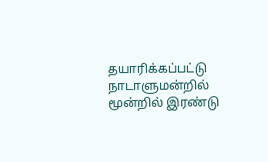தயாரிக்கப்பட்டு நாடாளுமன்றில் மூன்றில் இரண்டு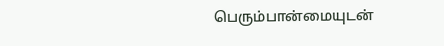பெரும்பான்மையுடன்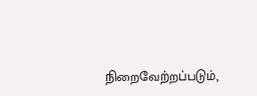நிறைவேற்றப்படும்,